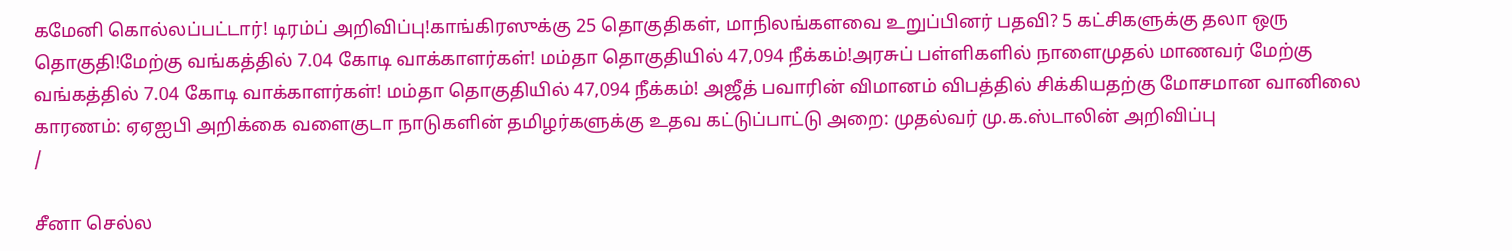கமேனி கொல்லப்பட்டார்! டிரம்ப் அறிவிப்பு!காங்கிரஸுக்கு 25 தொகுதிகள், மாநிலங்களவை உறுப்பினர் பதவி? 5 கட்சிகளுக்கு தலா ஒரு தொகுதி!மேற்கு வங்கத்தில் 7.04 கோடி வாக்காளர்கள்! மம்தா தொகுதியில் 47,094 நீக்கம்!அரசுப் பள்ளிகளில் நாளைமுதல் மாணவர் மேற்கு வங்கத்தில் 7.04 கோடி வாக்காளர்கள்! மம்தா தொகுதியில் 47,094 நீக்கம்! அஜீத் பவாரின் விமானம் விபத்தில் சிக்கியதற்கு மோசமான வானிலை காரணம்: ஏஏஐபி அறிக்கை வளைகுடா நாடுகளின் தமிழர்களுக்கு உதவ கட்டுப்பாட்டு அறை: முதல்வர் மு.க.ஸ்டாலின் அறிவிப்பு
/

சீனா செல்ல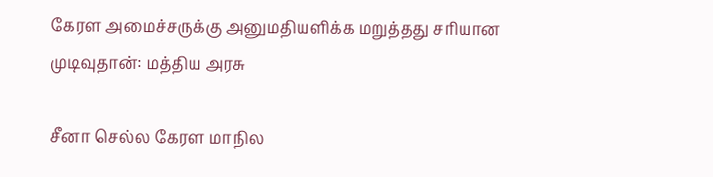கேரள அமைச்சருக்கு அனுமதியளிக்க மறுத்தது சரியான முடிவுதான்: மத்திய அரசு

சீனா செல்ல கேரள மாநில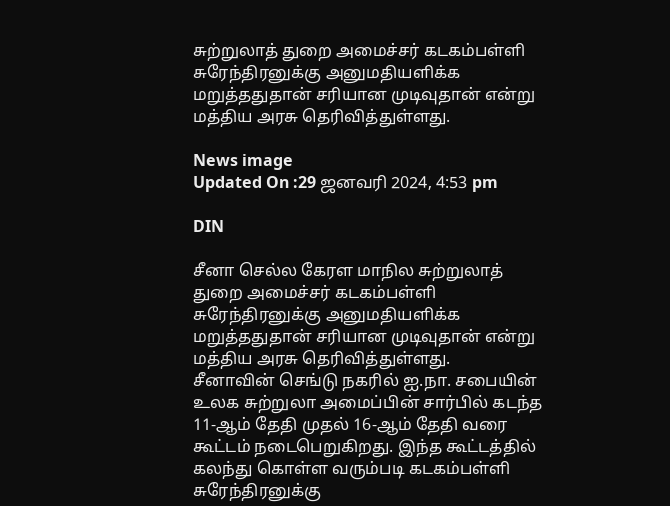சுற்றுலாத் துறை அமைச்சர் கடகம்பள்ளி சுரேந்திரனுக்கு அனுமதியளிக்க மறுத்ததுதான் சரியான முடிவுதான் என்று மத்திய அரசு தெரிவித்துள்ளது.

News image
Updated On :29 ஜனவரி 2024, 4:53 pm

DIN

சீனா செல்ல கேரள மாநில சுற்றுலாத் துறை அமைச்சர் கடகம்பள்ளி சுரேந்திரனுக்கு அனுமதியளிக்க மறுத்ததுதான் சரியான முடிவுதான் என்று மத்திய அரசு தெரிவித்துள்ளது.
சீனாவின் செங்டு நகரில் ஐ.நா. சபையின் உலக சுற்றுலா அமைப்பின் சார்பில் கடந்த 11-ஆம் தேதி முதல் 16-ஆம் தேதி வரை கூட்டம் நடைபெறுகிறது. இந்த கூட்டத்தில் கலந்து கொள்ள வரும்படி கடகம்பள்ளி சுரேந்திரனுக்கு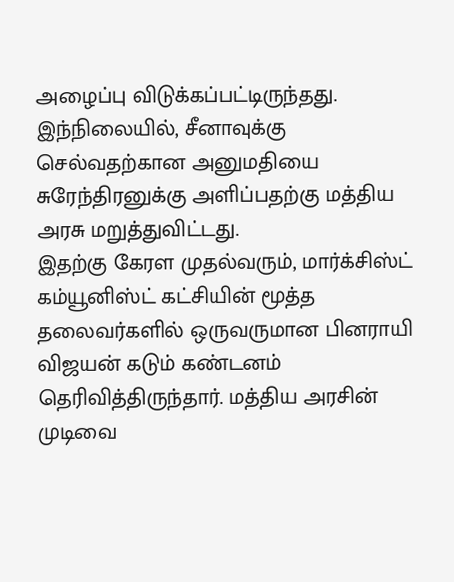அழைப்பு விடுக்கப்பட்டிருந்தது. இந்நிலையில், சீனாவுக்கு செல்வதற்கான அனுமதியை சுரேந்திரனுக்கு அளிப்பதற்கு மத்திய அரசு மறுத்துவிட்டது.
இதற்கு கேரள முதல்வரும், மார்க்சிஸ்ட் கம்யூனிஸ்ட் கட்சியின் மூத்த தலைவர்களில் ஒருவருமான பினராயி விஜயன் கடும் கண்டனம் தெரிவித்திருந்தார். மத்திய அரசின் முடிவை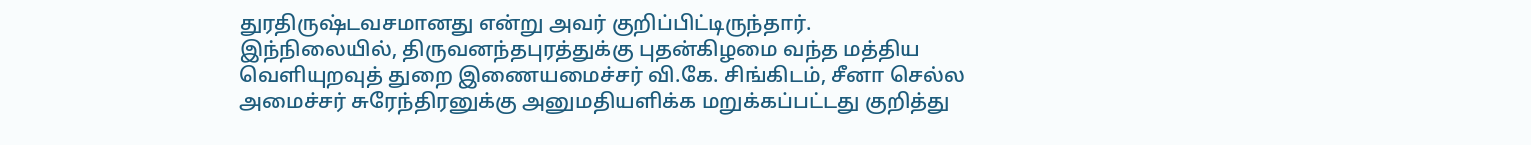துரதிருஷ்டவசமானது என்று அவர் குறிப்பிட்டிருந்தார்.
இந்நிலையில், திருவனந்தபுரத்துக்கு புதன்கிழமை வந்த மத்திய வெளியுறவுத் துறை இணையமைச்சர் வி.கே. சிங்கிடம், சீனா செல்ல அமைச்சர் சுரேந்திரனுக்கு அனுமதியளிக்க மறுக்கப்பட்டது குறித்து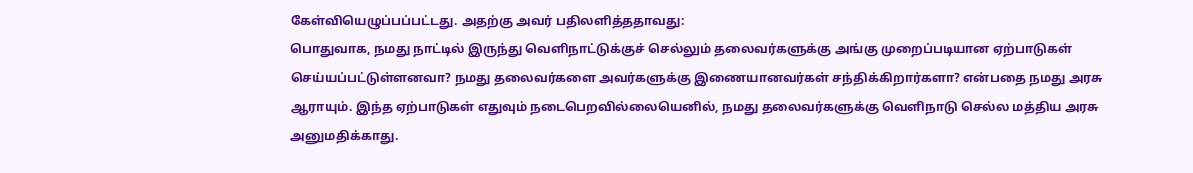கேள்வியெழுப்பப்பட்டது. அதற்கு அவர் பதிலளித்ததாவது:
பொதுவாக, நமது நாட்டில் இருந்து வெளிநாட்டுக்குச் செல்லும் தலைவர்களுக்கு அங்கு முறைப்படியான ஏற்பாடுகள் செய்யப்பட்டுள்ளனவா? நமது தலைவர்களை அவர்களுக்கு இணையானவர்கள் சந்திக்கிறார்களா? என்பதை நமது அரசு ஆராயும். இந்த ஏற்பாடுகள் எதுவும் நடைபெறவில்லையெனில், நமது தலைவர்களுக்கு வெளிநாடு செல்ல மத்திய அரசு அனுமதிக்காது.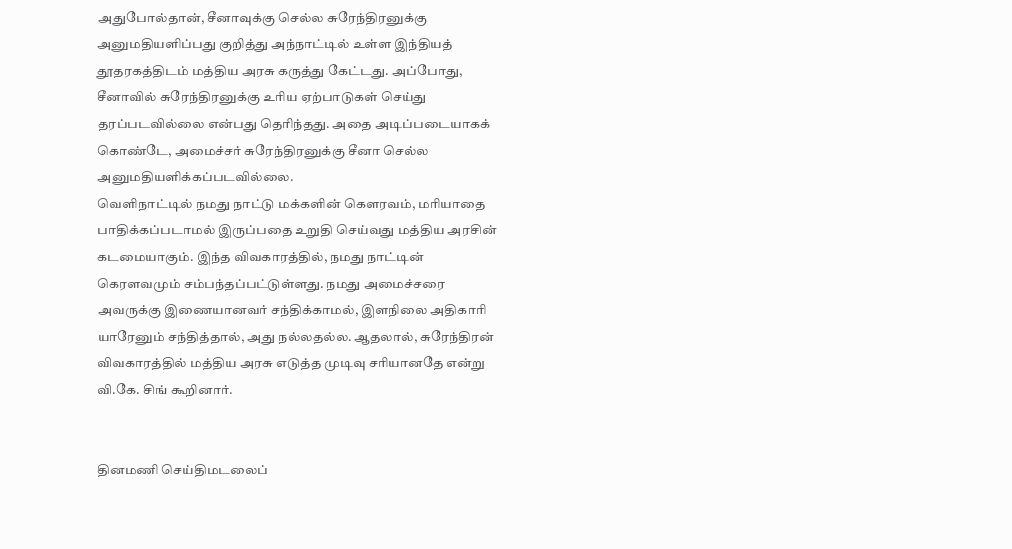அதுபோல்தான், சீனாவுக்கு செல்ல சுரேந்திரனுக்கு அனுமதியளிப்பது குறித்து அந்நாட்டில் உள்ள இந்தியத் தூதரகத்திடம் மத்திய அரசு கருத்து கேட்டது. அப்போது, சீனாவில் சுரேந்திரனுக்கு உரிய ஏற்பாடுகள் செய்து தரப்படவில்லை என்பது தெரிந்தது. அதை அடிப்படையாகக் கொண்டே, அமைச்சர் சுரேந்திரனுக்கு சீனா செல்ல அனுமதியளிக்கப்படவில்லை.
வெளிநாட்டில் நமது நாட்டு மக்களின் கௌரவம், மரியாதை பாதிக்கப்படாமல் இருப்பதை உறுதி செய்வது மத்திய அரசின் கடமையாகும். இந்த விவகாரத்தில், நமது நாட்டின் கெரளவமும் சம்பந்தப்பட்டுள்ளது. நமது அமைச்சரை அவருக்கு இணையானவர் சந்திக்காமல், இளநிலை அதிகாரி யாரேனும் சந்தித்தால், அது நல்லதல்ல. ஆதலால், சுரேந்திரன் விவகாரத்தில் மத்திய அரசு எடுத்த முடிவு சரியானதே என்று வி.கே. சிங் கூறினார்.


தினமணி செய்திமடலைப்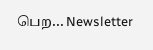பெற... Newsletter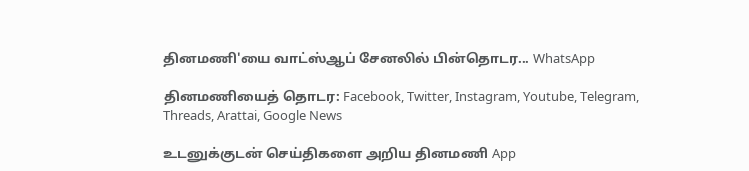தினமணி'யை வாட்ஸ்ஆப் சேனலில் பின்தொடர... WhatsApp

தினமணியைத் தொடர: Facebook, Twitter, Instagram, Youtube, Telegram, Threads, Arattai, Google News

உடனுக்குடன் செய்திகளை அறிய தினமணி App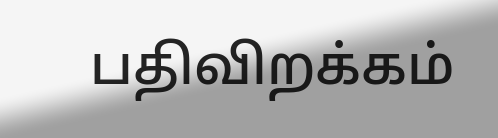பதிவிறக்கம்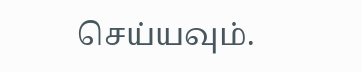செய்யவும்.